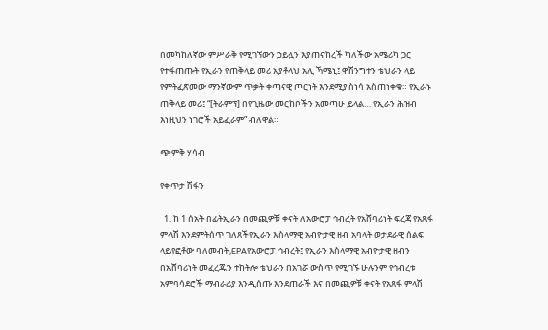በመካከለኛው ምሥራቅ የሚገኘውን ኃይሏን እያጠናከረች ካለችው አሜሪካ ጋር የተፋጠጡት የኢራን የጠቅላይ መሪ አያቶላህ አሊ ኻሜኒ፤ ዋሽንግተን ቴህራን ላይ የምትፈጽመው ማንኛውም ጥቃት ቀጣናዊ ጦርነት እንደሚያስነሳ አስጠነቀቁ። የኢራኑ ጠቅላይ መሪ፤ “[ትራምፕ] በየጊዜው መርከቦችን አመጣሁ ይላል… የኢራን ሕዝብ እነዚህን ነገሮች አይፈራም” ብለዋል።

ጭምቅ ሃሳብ

የቀጥታ ሽፋን

  1. ከ 1 ሰአት በፊትኢራን በመጪዎቹ ቀናት ለአውሮፓ ኅብረት የአሸባሪነት ፍረጃ የአጸፋ ምላሽ እንደምትሰጥ ገለጸችየኢራን እስላማዊ አብዮታዊ ዘብ አባላት ወታደራዊ ሰልፍ ላይየፎቶው ባለመብት,EPAየአውሮፓ ኅብረት፤ የኢራን እስላማዊ አብዮታዊ ዘብን በአሸባሪነት መፈረጁን ተከትሎ ቴህራን በአገሯ ውስጥ የሚገኙ ሁሉንም የኅብረቱ አምባሳደሮች ማብራሪያ እንዲሰጡ እንደጠራች እና በመጪዎቹ ቀናት የአጸፋ ምላሽ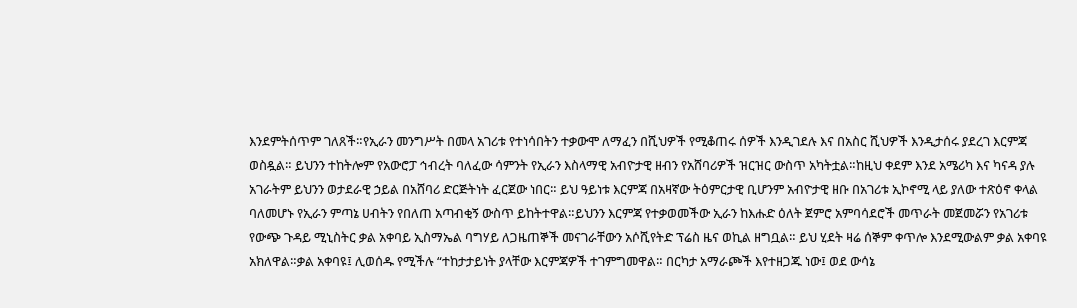እንደምትሰጥም ገለጸች።የኢራን መንግሥት በመላ አገሪቱ የተነሳበትን ተቃውሞ ለማፈን በሺህዎች የሚቆጠሩ ሰዎች እንዲገደሉ እና በአስር ሺህዎች እንዲታሰሩ ያደረገ እርምጃ ወስዷል። ይህንን ተከትሎም የአውሮፓ ኅብረት ባለፈው ሳምንት የኢራን እስላማዊ አብዮታዊ ዘብን የአሸባሪዎች ዝርዝር ውስጥ አካትቷል።ከዚህ ቀደም እንደ አሜሪካ እና ካናዳ ያሉ አገራትም ይህንን ወታደራዊ ኃይል በአሸባሪ ድርጅትነት ፈርጀው ነበር። ይህ ዓይነቱ እርምጃ በአዛኛው ትዕምርታዊ ቢሆንም አብዮታዊ ዘቡ በአገሪቱ ኢኮኖሚ ላይ ያለው ተጽዕኖ ቀላል ባለመሆኑ የኢራን ምጣኔ ሀብትን የበለጠ አጣብቂኝ ውስጥ ይከትተዋል።ይህንን እርምጃ የተቃወመችው ኢራን ከእሑድ ዕለት ጀምሮ አምባሳደሮች መጥራት መጀመሯን የአገሪቱ የውጭ ጉዳይ ሚኒስትር ቃል አቀባይ ኢስማኤል ባግሃይ ለጋዜጠኞች መናገራቸውን አሶሺየትድ ፕሬስ ዜና ወኪል ዘግቧል። ይህ ሂደት ዛሬ ሰኞም ቀጥሎ እንደሚውልም ቃል አቀባዩ አክለዋል።ቃል አቀባዩ፤ ሊወሰዱ የሚችሉ “ተከታታይነት ያላቸው እርምጃዎች ተገምግመዋል። በርካታ አማራጮች እየተዘጋጁ ነው፤ ወደ ውሳኔ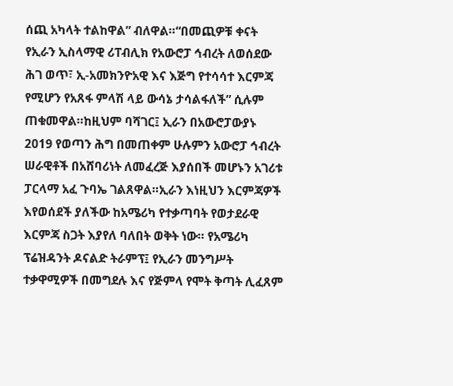ሰጪ አካላት ተልከዋል” ብለዋል።“በመጪዎቹ ቀናት የኢራን ኢስላማዊ ሪፐብሊክ የአውሮፓ ኅብረት ለወሰደው ሕገ ወጥ፣ ኢ-አመክንዮአዊ እና እጅግ የተሳሳተ እርምጃ የሚሆን የአጸፋ ምላሽ ላይ ውሳኔ ታሳልፋለች” ሲሉም ጠቁመዋል።ከዚህም ባሻገር፤ ኢራን በአውሮፓውያኑ 2019 የወጣን ሕግ በመጠቀም ሁሉምን አውሮፓ ኅብረት ሠራዊቶች በአሸባሪነት ለመፈረጅ እያሰበች መሆኑን አገሪቱ ፓርላማ አፈ ጉባኤ ገልጸዋል።ኢራን እነዚህን እርምጃዎች እየወሰደች ያለችው ከአሜሪካ የተቃጣባት የወታደራዊ እርምጃ ስጋት እያየለ ባለበት ወቅት ነው። የአሜሪካ ፕሬዝዳንት ዶናልድ ትራምፕ፤ የኢራን መንግሥት ተቃዋሚዎች በመግደሉ እና የጅምላ የሞት ቅጣት ሊፈጸም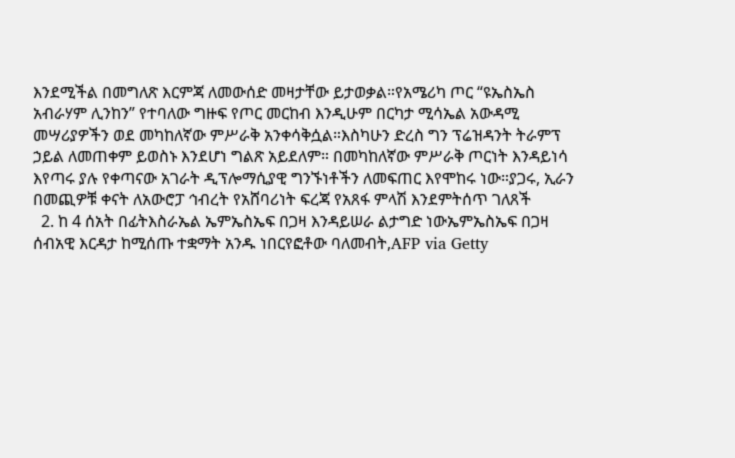እንደሚችል በመግለጽ እርምጃ ለመውሰድ መዛታቸው ይታወቃል።የአሜሪካ ጦር “ዩኤስኤስ አብራሃም ሊንከን” የተባለው ግዙፍ የጦር መርከብ እንዲሁም በርካታ ሚሳኤል አውዳሚ መሣሪያዎችን ወደ መካከለኛው ምሥራቅ አንቀሳቅሷል።እስካሁን ድረስ ግን ፕሬዝዳንት ትራምፕ ኃይል ለመጠቀም ይወስኑ እንደሆነ ግልጽ አይደለም። በመካከለኛው ምሥራቅ ጦርነት እንዳይነሳ እየጣሩ ያሉ የቀጣናው አገራት ዲፕሎማሲያዊ ግንኙነቶችን ለመፍጠር እየሞከሩ ነው።ያጋሩ, ኢራን በመጪዎቹ ቀናት ለአውሮፓ ኅብረት የአሸባሪነት ፍረጃ የአጸፋ ምላሽ እንደምትሰጥ ገለጸች
  2. ከ 4 ሰአት በፊትእስራኤል ኤምኤስኤፍ በጋዛ እንዳይሠራ ልታግድ ነውኤምኤስኤፍ በጋዛ ሰብአዊ እርዳታ ከሚሰጡ ተቋማት አንዱ ነበርየፎቶው ባለመብት,AFP via Getty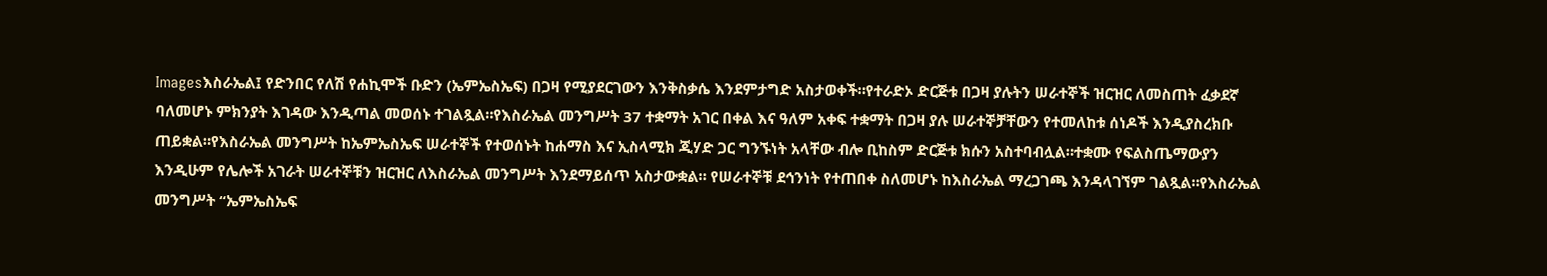Imagesእስራኤል፤ የድንበር የለሽ የሐኪሞች ቡድን (ኤምኤስኤፍ) በጋዛ የሚያደርገውን እንቅስቃሴ እንደምታግድ አስታወቀች።የተራድኦ ድርጅቱ በጋዛ ያሉትን ሠራተኞች ዝርዝር ለመስጠት ፈቃደኛ ባለመሆኑ ምክንያት እገዳው እንዲጣል መወሰኑ ተገልጿል።የእስራኤል መንግሥት 37 ተቋማት አገር በቀል እና ዓለም አቀፍ ተቋማት በጋዛ ያሉ ሠራተኞቻቸውን የተመለከቱ ሰነዶች እንዲያስረክቡ ጠይቋል።የእስራኤል መንግሥት ከኤምኤስኤፍ ሠራተኞች የተወሰኑት ከሐማስ እና ኢስላሚክ ጂሃድ ጋር ግንኙነት አላቸው ብሎ ቢከስም ድርጅቱ ክሱን አስተባብሏል።ተቋሙ የፍልስጤማውያን እንዲሁም የሌሎች አገራት ሠራተኞቹን ዝርዝር ለእስራኤል መንግሥት እንደማይሰጥ አስታውቋል። የሠራተኞቹ ደኅንነት የተጠበቀ ስለመሆኑ ከእስራኤል ማረጋገጫ እንዳላገኘም ገልጿል።የእስራኤል መንግሥት “ኤምኤስኤፍ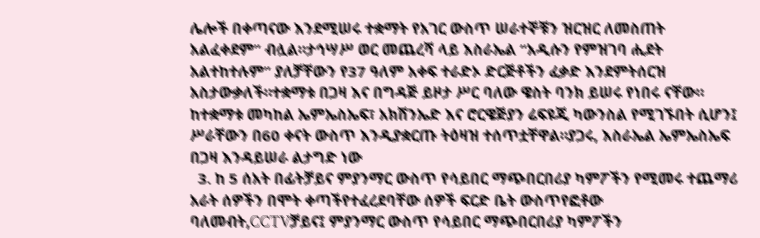ሌሎች በቀጣናው እንደሚሠሩ ተቋማት የአገር ውስጥ ሠራተኞቹን ዝርዝር ለመስጠት አልፈቀደም” ብሏል።ታኅሣሥ ወር መጨረሻ ላይ እስራኤል “አዲሱን የምዝገባ ሒደት አልተከተሉም” ያለቻቸውን የ37 ዓለም አቀፍ ተራድኦ ድርጅቶችን ፈቃድ እንደምትሰርዝ አስታውቃለች።ተቋማቱ በጋዛ እና በግዳጅ ይዞታ ሥር ባለው ዌስት ባንክ ይሠሩ የነበሩ ናቸው። ከተቋማቱ መካከል ኤምኤስኤፍ፣ አክሽንኤድ እና ሮርዌጅያን ሬፍዩጂ ካውንስል የሚገኙበት ሲሆን፤ ሥራቸውን በ60 ቀናት ውስጥ እንዲያቋርጡ ትዕዛዝ ተሰጥቷቸዋል።ያጋሩ, እስራኤል ኤምኤስኤፍ በጋዛ እንዳይሠራ ልታግድ ነው
  3. ከ 5 ሰአት በፊትቻይና ምያንማር ውስጥ የሳይበር ማጭበርበሪያ ካምፖችን የሚመሩ ተጨማሪ አራት ሰዎችን በሞት ቀጣችየተፈረደባቸው ሰዎች ፍርድ ቤት ውስጥየፎቶው ባለመብት,CCTVቻይና፤ ምያንማር ውስጥ የሳይበር ማጭበርበሪያ ካምፖችን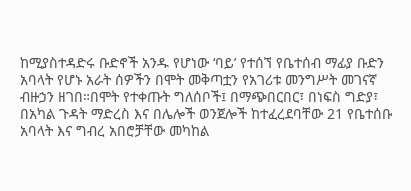ከሚያስተዳድሩ ቡድኖች አንዱ የሆነው ‘ባይ’ የተሰኘ የቤተሰብ ማፊያ ቡድን አባላት የሆኑ አራት ሰዎችን በሞት መቅጣቷን የአገሪቱ መንግሥት መገናኛ ብዙኃን ዘገበ።በሞት የተቀጡት ግለሰቦች፤ በማጭበርበር፣ በነፍስ ግድያ፣ በአካል ጉዳት ማድረስ እና በሌሎች ወንጀሎች ከተፈረደባቸው 21 የቤተሰቡ አባላት እና ግብረ አበሮቻቸው መካከል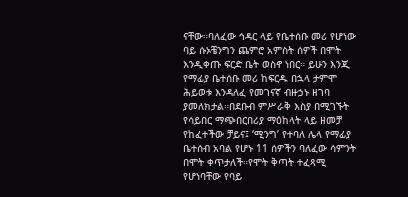ናቸው።ባለፈው ኅዳር ላይ የቤተሰቡ መሪ የሆነው ባይ ሱኦቼንግን ጨምሮ አምስት ሰዎች በሞት እንዲቀጡ ፍርድ ቤት ወስኖ ነበር። ይሁን እንጂ የማፊያ ቤተሰቡ መሪ ከፍርዱ በኋላ ታምሞ ሕይወቱ እንዳለፈ የመገናኛ ብዙኃኑ ዘገባ ያመለክታል።በደቡብ ምሥራቅ እስያ በሚገኙት የሳይበር ማጭበርበሪያ ማዕከላት ላይ ዘመቻ የከፈተችው ቻይና፤ ‘ሚንግ’ የተባለ ሌላ የማፊያ ቤተሰብ አባል የሆኑ 11 ሰዎችን ባለፈው ሳምንት በሞት ቀጥታለች።የሞት ቅጣት ተፈጻሚ የሆነባቸው የባይ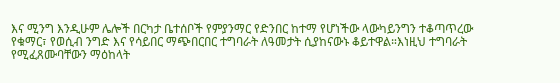እና ሚንግ እንዲሁም ሌሎች በርካታ ቤተሰቦች የምያንማር የድንበር ከተማ የሆነችው ላውካይንግን ተቆጣጥረው የቁማር፣ የወሲብ ንግድ እና የሳይበር ማጭበርበር ተግባራት ለዓመታት ሲያከናውኑ ቆይተዋል።እነዚህ ተግባራት የሚፈጸሙባቸውን ማዕከላት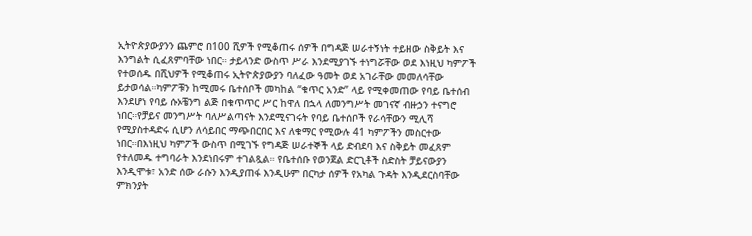ኢትዮጵያውያንን ጨምሮ በ100 ሺዎች የሚቆጠሩ ሰዎች በግዳጅ ሠራተኝነት ተይዘው ስቅይት እና እንግልት ሲፈጸምባቸው ነበር። ታይላንድ ውስጥ ሥራ እንደሚያገኙ ተነግሯቸው ወደ እነዚህ ካምፖች የተወሰዱ በሺህዎች የሚቆጠሩ ኢትዮጵያውያን ባለፈው ዓመት ወደ አገራቸው መመለሳቸው ይታወሳል።ካምፖቹን ከሚመሩ ቤተሰቦች መካከል “ቁጥር አንድ” ላይ የሚቀመጠው የባይ ቤተሰብ እንደሆነ የባይ ሱኦቼንግ ልጅ በቁጥጥር ሥር ከዋለ በኋላ ለመንግሥት መገናኛ ብዙኃን ተናግሮ ነበር።የቻይና መንግሥት ባለሥልጣናት እንደሚናገሩት የባይ ቤተሰቦች የራሳቸውን ሚሊሻ የሚያስተዳድሩ ሲሆን ለሳይበር ማጭበርበር እና ለቁማር የሚውሉ 41 ካምፖችን መስርተው ነበር።በእነዚህ ካምፖች ውስጥ በሚገኙ የግዳጅ ሠራተኞች ላይ ድብደባ እና ስቅይት መፈጸም የተለመዱ ተግባራት እንደነበሩም ተገልጿል። የቤተሰቡ የወንጀል ድርጊቶች ስድስት ቻይናውያን እንዲሞቱ፣ አንድ ሰው ራሱን እንዲያጠፋ እንዲሁም በርካታ ሰዎች የአካል ጉዳት እንዲደርስባቸው ምክንያት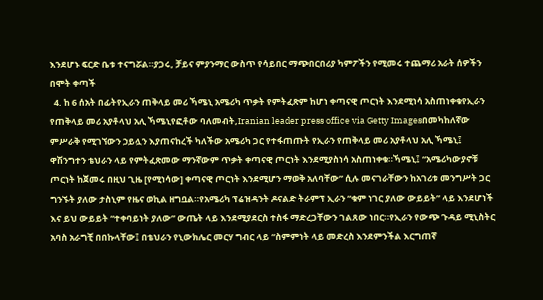እንደሆኑ ፍርድ ቤቱ ተናግሯል።ያጋሩ, ቻይና ምያንማር ውስጥ የሳይበር ማጭበርበሪያ ካምፖችን የሚመሩ ተጨማሪ አራት ሰዎችን በሞት ቀጣች
  4. ከ 6 ሰአት በፊትየኢራን ጠቅላይ መሪ ኻሜኒ አሜሪካ ጥቃት የምትፈጽም ከሆነ ቀጣናዊ ጦርነት እንደሚነሳ አስጠነቀቁየኢራን የጠቅላይ መሪ አያቶላህ አሊ ኻሜኒየፎቶው ባለመብት,Iranian leader press office via Getty Imagesበመካከለኛው ምሥራቅ የሚገኘውን ኃይሏን እያጠናከረች ካለችው አሜሪካ ጋር የተፋጠጡት የኢራን የጠቅላይ መሪ አያቶላህ አሊ ኻሜኒ፤ ዋሽንግተን ቴህራን ላይ የምትፈጽመው ማንኛውም ጥቃት ቀጣናዊ ጦርነት እንደሚያስነሳ አስጠነቀቁ።ኻሜኒ፤ “አሜሪካውያኖቹ ጦርነት ከጀመሩ በዚህ ጊዜ [የሚነሳው] ቀጣናዊ ጦርነት እንደሚሆን ማወቅ አለባቸው” ሲሉ መናገራቸውን ከአገሪቱ መንግሥት ጋር ግንኙት ያለው ታስኒም የዜና ወኪል ዘግቧል።የአሜሪካ ፕሬዝዳንት ዶናልድ ትራምፕ ኢራን “ቁም ነገር ያለው ውይይት” ላይ እንደሆነች እና ይህ ውይይት “ተቀባይነት ያለው” ውጤት ላይ እንደሚያደርስ ተስፋ ማድረጋቸውን ገልጸው ነበር።የኢራን የውጭ ጉዳይ ሚኒስትር አባስ አራግቺ በበኩላቸው፤ በቴህራን የኒውክሌር መርሃ ግብር ላይ “ስምምነት ላይ መድረስ እንደምንችል እርግጠኛ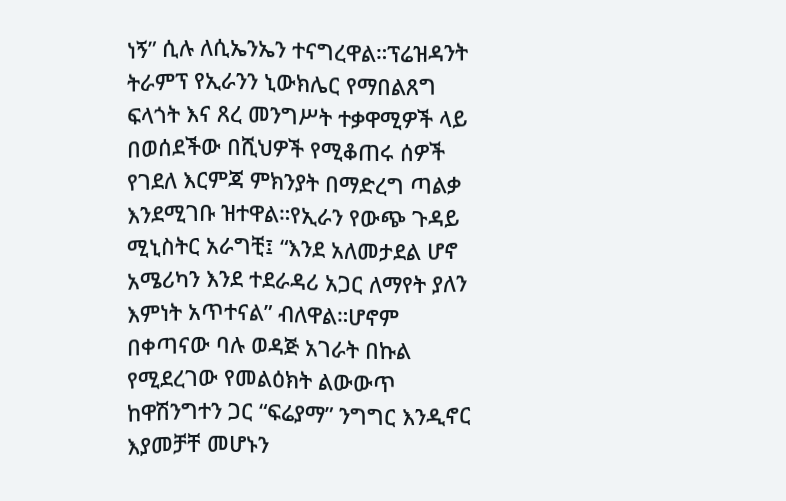ነኝ” ሲሉ ለሲኤንኤን ተናግረዋል።ፕሬዝዳንት ትራምፕ የኢራንን ኒውክሌር የማበልጸግ ፍላጎት እና ጸረ መንግሥት ተቃዋሚዎች ላይ በወሰደችው በሺህዎች የሚቆጠሩ ሰዎች የገደለ እርምጃ ምክንያት በማድረግ ጣልቃ እንደሚገቡ ዝተዋል።የኢራን የውጭ ጉዳይ ሚኒስትር አራግቺ፤ “እንደ አለመታደል ሆኖ አሜሪካን እንደ ተደራዳሪ አጋር ለማየት ያለን እምነት አጥተናል” ብለዋል።ሆኖም በቀጣናው ባሉ ወዳጅ አገራት በኩል የሚደረገው የመልዕክት ልውውጥ ከዋሽንግተን ጋር “ፍሬያማ” ንግግር እንዲኖር እያመቻቸ መሆኑን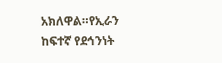አክለዋል።የኢራን ከፍተኛ የደኅንነት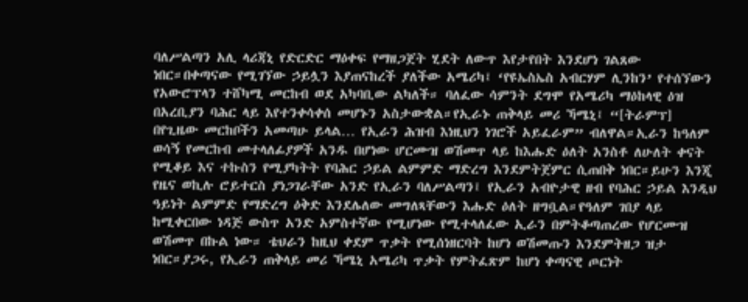ባለሥልጣን አሊ ላሪጃኒ የድርድር ማዕቀፍ የማዘጋጀት ሂደት ለውጥ እየታየበት እንደሆነ ገልጸው ነበር።በቀጣናው የሚገኘው ኃይሏን እያጠናከረች ያለችው አሜሪካ፤ ‘የዩኤስኤስ አብርሃም ሊንከን’ የተሰኘውን የአውሮፕላን ተሸካሚ መርከብ ወደ አካባቢው ልካለች። ባለፈው ሳምንት ደግሞ የአሜሪካ ማዕከላዊ ዕዝ በአረቢያን ባሕር ላይ እየተንቀሳቀሰ መሆኑን አስታውቋል።የኢራኑ ጠቅላይ መሪ ኻሜኒ፤ “[ትራምፕ] በየጊዜው መርከቦችን አመጣሁ ይላል… የኢራን ሕዝብ እነዚህን ነገሮች አይፈራም” ብለዋል።ኢራን ከዓለም ወሳኝ የመርከብ መተላለፊያዎች አንዱ በሆነው ሆርሙዝ ወሽመጥ ላይ ከእሑድ ዕለት አንስቶ ለሁለት ቀናት የሚቆይ እና ተኩስን የሚያካትት የባሕር ኃይል ልምምድ ማድረግ እንደምትጀምር ሲጠበቅ ነበር።ይሁን እንጂ የዜና ወኪሉ ሮይተርስ ያነጋገራቸው አንድ የኢራን ባለሥልጣን፤ የኢራን አብዮታዊ ዘብ የባሕር ኃይል እንዲህ ዓይነት ልምምድ የማድረግ ዕቅድ እንደሌለው መግለጻቸውን እሑድ ዕለት ዘግቧል።የዓለም ገበያ ላይ ከሚቀርበው ነዳጅ ውስጥ አንድ አምስተኛው የሚሆነው የሚተላለፈው ኢራን በምትቆጣጠረው የሆርሙዝ ወሽመጥ በኩል ነው። ቴህራን ከዚህ ቀደም ጥቃት የሚሰነዘርባት ከሆነ ወሽመጡን እንደምትዘጋ ዝታ ነበር።ያጋሩ, የኢራን ጠቅላይ መሪ ኻሜኒ አሜሪካ ጥቃት የምትፈጽም ከሆነ ቀጣናዊ ጦርነት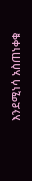እንደሚነሳ አስጠነቀቁ